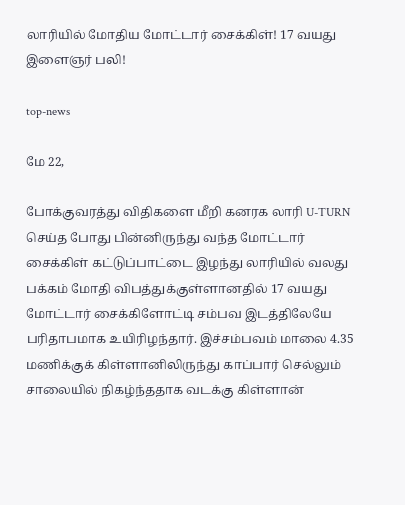லாரியில் மோதிய மோட்டார் சைக்கிள்! 17 வயது இளைஞர் பலி!

top-news

மே 22,

போக்குவரத்து விதிகளை மீறி கனரக லாரி U-TURN செய்த போது பின்னிருந்து வந்த மோட்டார் சைக்கிள் கட்டுப்பாட்டை இழந்து லாரியில் வலது பக்கம் மோதி விபத்துக்குள்ளானதில் 17 வயது மோட்டார் சைக்கிளோட்டி சம்பவ இடத்திலேயே பரிதாபமாக உயிரிழந்தார். இச்சம்பவம் மாலை 4.35 மணிக்குக் கிள்ளானிலிருந்து காப்பார் செல்லும் சாலையில் நிகழ்ந்ததாக வடக்கு கிள்ளான்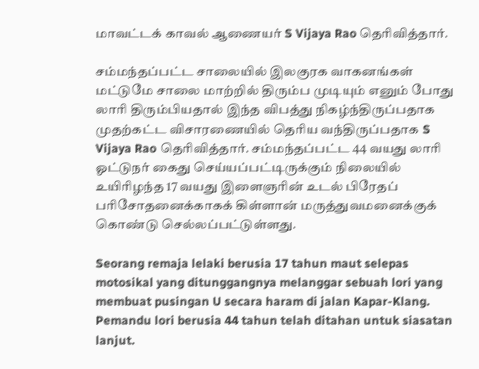மாவட்டக் காவல் ஆணையர் S Vijaya Rao தெரிவித்தார்.

சம்மந்தப்பட்ட சாலையில் இலகுரக வாகனங்கள் மட்டுமே சாலை மாற்றில் திரும்ப முடியும் எனும் போது லாரி திரும்பியதால் இந்த விபத்து நிகழ்ந்திருப்பதாக முதற்கட்ட விசாரணையில் தெரிய வந்திருப்பதாக S Vijaya Rao தெரிவித்தார். சம்மந்தப்பட்ட 44 வயது லாரி ஓட்டுநர் கைது செய்யப்பட்டிருக்கும் நிலையில் உயிரிழந்த 17 வயது இளைஞரின் உடல் பிரேதப் பரிசோதனைக்காகக் கிள்ளான் மருத்துவமனைக்குக் கொண்டு செல்லப்பட்டுள்ளது.

Seorang remaja lelaki berusia 17 tahun maut selepas motosikal yang ditunggangnya melanggar sebuah lori yang membuat pusingan U secara haram di jalan Kapar-Klang. Pemandu lori berusia 44 tahun telah ditahan untuk siasatan lanjut.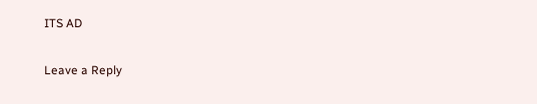ITS AD

Leave a Reply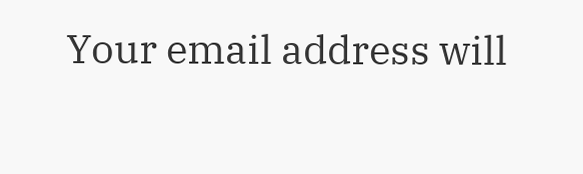Your email address will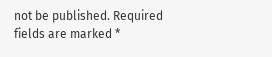not be published. Required fields are marked *